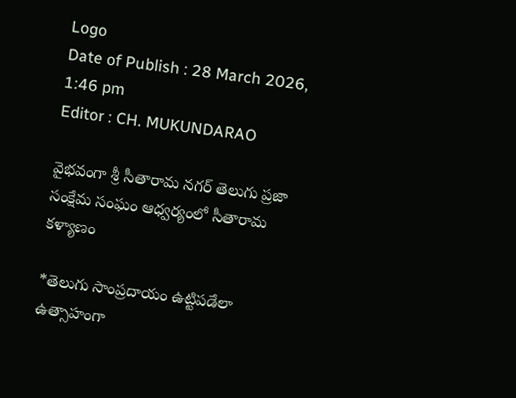Logo
Date of Publish : 28 March 2026, 1:46 pm
Editor : CH. MUKUNDARAO

వైభవంగా శ్రీ సీతారామ నగర్ తెలుగు ప్రజా సంక్షేమ సంఘం ఆధ్వర్యంలో సీతారామ కళ్యాణం

*తెలుగు సాంప్రదాయం ఉట్టిపడేలా ఉత్సాహంగా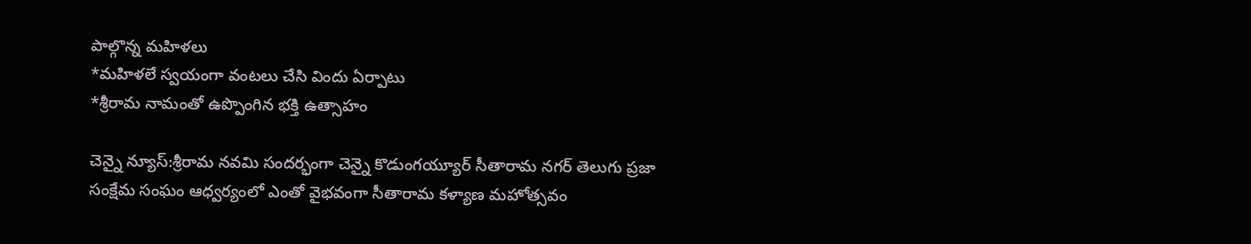పాల్గొన్న మహిళలు
*మహిళలే స్వయంగా వంటలు చేసి విందు ఏర్పాటు
*శ్రీరామ నామంతో ఉప్పొంగిన భక్తి ఉత్సాహం

చెన్నై న్యూస్:శ్రీరామ నవమి సందర్భంగా చెన్నై కొడుంగయ్యూర్ సీతారామ నగర్ తెలుగు ప్రజా సంక్షేమ సంఘం ఆధ్వర్యంలో ఎంతో వైభవంగా సీతారామ కళ్యాణ మహోత్సవం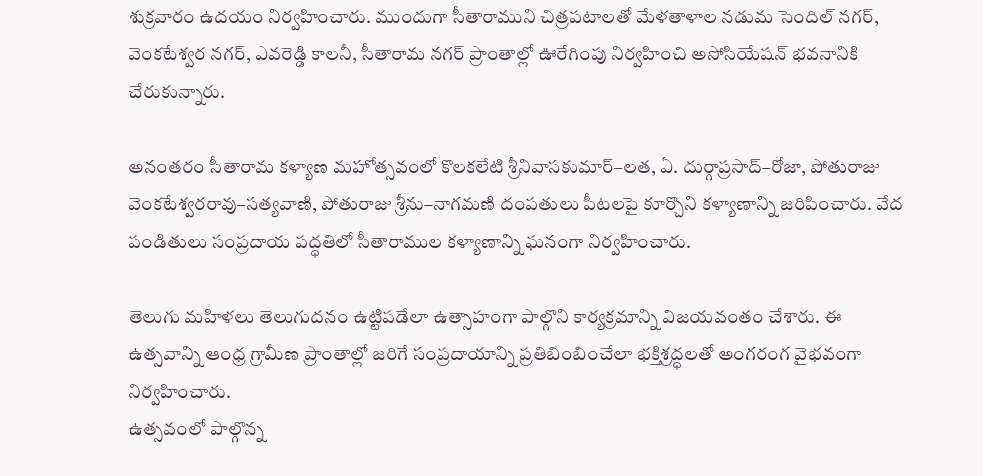శుక్రవారం ఉదయం నిర్వహించారు. ముందుగా సీతారాముని చిత్రపటాలతో మేళతాళాల నడుమ సెందిల్ నగర్, వెంకటేశ్వర నగర్, ఎవరెడ్డి కాలనీ, సీతారామ నగర్ ప్రాంతాల్లో ఊరేగింపు నిర్వహించి అసోసియేషన్ భవనానికి చేరుకున్నారు.

అనంతరం సీతారామ కళ్యాణ మహోత్సవంలో కొలకలేటి శ్రీనివాసకుమార్–లత, ఏ. దుర్గాప్రసాద్–రోజా, పోతురాజు వెంకటేశ్వరరావు–సత్యవాణి, పోతురాజు శ్రీను–నాగమణి దంపతులు పీటలపై కూర్చొని కళ్యాణాన్ని జరిపించారు. వేద పండితులు సంప్రదాయ పద్ధతిలో సీతారాముల కళ్యాణాన్ని ఘనంగా నిర్వహించారు.

తెలుగు మహిళలు తెలుగుదనం ఉట్టిపడేలా ఉత్సాహంగా పాల్గొని కార్యక్రమాన్ని విజయవంతం చేశారు. ఈ ఉత్సవాన్ని ఆంధ్ర గ్రామీణ ప్రాంతాల్లో జరిగే సంప్రదాయాన్ని ప్రతిబింబించేలా భక్తిశ్రద్ధలతో అంగరంగ వైభవంగా నిర్వహించారు.
ఉత్సవంలో పాల్గొన్న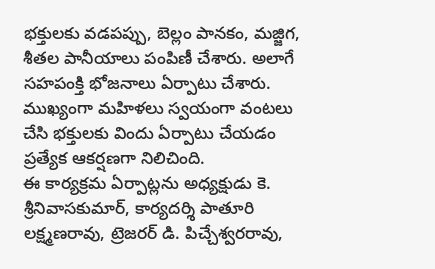భక్తులకు వడపప్పు, బెల్లం పానకం, మజ్జిగ, శీతల పానీయాలు పంపిణీ చేశారు. అలాగే సహపంక్తి భోజనాలు ఏర్పాటు చేశారు. ముఖ్యంగా మహిళలు స్వయంగా వంటలు చేసి భక్తులకు విందు ఏర్పాటు చేయడం ప్రత్యేక ఆకర్షణగా నిలిచింది.
ఈ కార్యక్రమ ఏర్పాట్లను అధ్యక్షుడు కె. శ్రీనివాసకుమార్, కార్యదర్శి పాతూరి లక్ష్మణరావు, ట్రెజరర్ డి. పిచ్చేశ్వరరావు,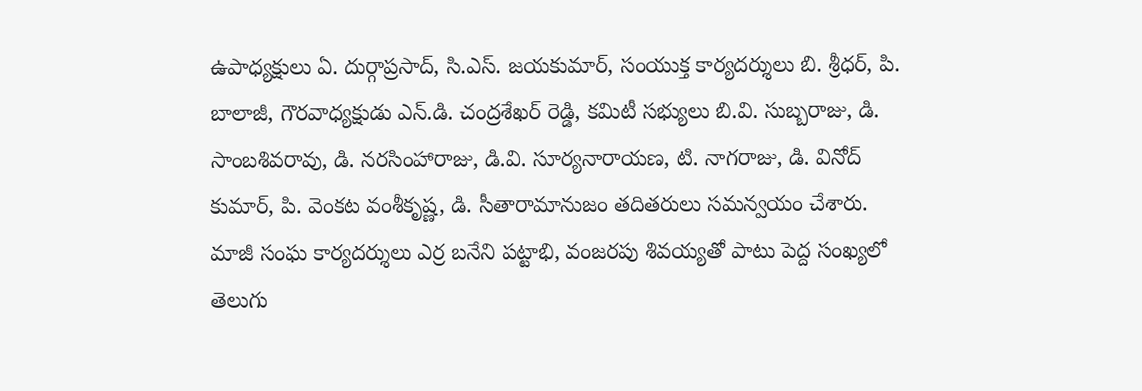ఉపాధ్యక్షులు ఏ. దుర్గాప్రసాద్, సి.ఎస్. జయకుమార్, సంయుక్త కార్యదర్శులు బి. శ్రీధర్, పి. బాలాజీ, గౌరవాధ్యక్షుడు ఎన్.డి. చంద్రశేఖర్ రెడ్డి, కమిటీ సభ్యులు బి.వి. సుబ్బరాజు, డి. సాంబశివరావు, డి. నరసింహారాజు, డి.వి. సూర్యనారాయణ, టి. నాగరాజు, డి. వినోద్ కుమార్, పి. వెంకట వంశీకృష్ణ, డి. సీతారామానుజం తదితరులు సమన్వయం చేశారు.
మాజీ సంఘ కార్యదర్శులు ఎర్ర బనేని పట్టాభి, వంజరపు శివయ్యతో పాటు పెద్ద సంఖ్యలో తెలుగు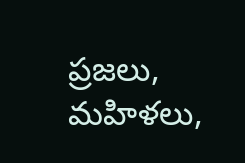ప్రజలు, మహిళలు,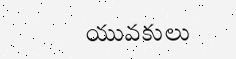యువకులు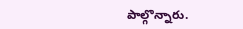పాల్గొన్నారు.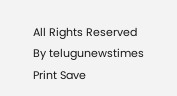All Rights Reserved By telugunewstimes
Print Save